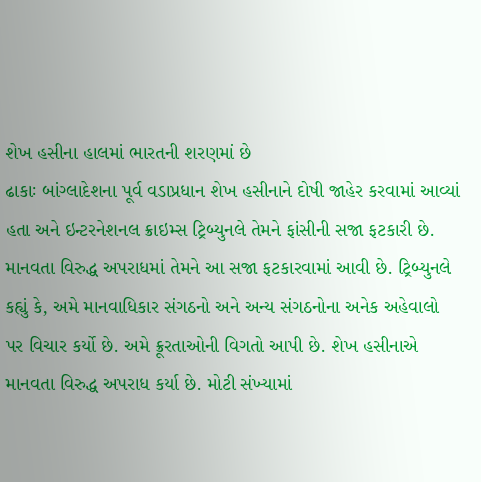શેખ હસીના હાલમાં ભારતની શરણમાં છે
ઢાકાઃ બાંગ્લાદેશના પૂર્વ વડાપ્રધાન શેખ હસીનાને દોષી જાહેર કરવામાં આવ્યાં હતા અને ઇન્ટરનેશનલ ક્રાઇમ્સ ટ્રિબ્યુનલે તેમને ફાંસીની સજા ફટકારી છે. માનવતા વિરુદ્ધ અપરાધમાં તેમને આ સજા ફટકારવામાં આવી છે. ટ્રિબ્યુનલે કહ્યું કે, અમે માનવાધિકાર સંગઠનો અને અન્ય સંગઠનોના અનેક અહેવાલો પર વિચાર કર્યો છે. અમે ક્રૂરતાઓની વિગતો આપી છે. શેખ હસીનાએ માનવતા વિરુદ્ધ અપરાધ કર્યા છે. મોટી સંખ્યામાં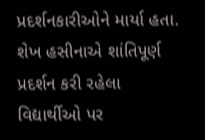પ્રદર્શનકારીઓને માર્યા હતા. શેખ હસીનાએ શાંતિપૂર્ણ પ્રદર્શન કરી રહેલા વિદ્યાર્થીઓ પર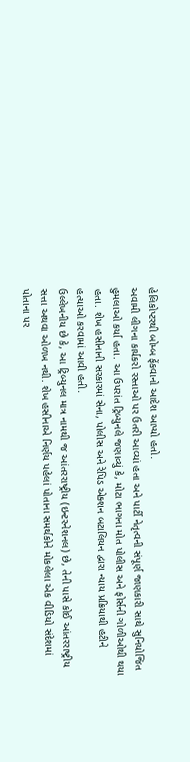હેલિકોપ્ટરથી બોમ્બ ફેંકવાનો આદેશ આપ્યો હતો.
અવામી લીગના કાર્યકરો રસ્તાઓ પર ઉતરી આવ્યાં હતા અને પાર્ટી નેતૃત્વની સંપૂર્ણ જાણકારી સાથે સુનિયોજિત હુમલાઓ કર્યા હતા. આ ઉપરાંત ટ્રિબ્યુનલે જણાવ્યું કે, મોટા ભાગના મોત પોલીસ અને ફોર્સની ગોળીઓથી થયા હતા. શેખ હસીનાની સરકારમાં સેના, પોલીસ અને રેપિડ એક્શન બટાલિયન દ્વારા ન્યાય પ્રક્રિયાથી હટીને હત્યાઓ કરવામાં આવી હતી.
ઉલ્લેખનીય છે કે, આ ટ્રિબ્યુનલ માત્ર નામથી જ આંતરરાષ્ટ્રીય (ઇન્ટરનેશનલ) છે, તેની પાસે કોઈ આંતરરાષ્ટ્રીય સત્તા અથવા ઓળખ નથી. શેખ હસીનાએ નિર્ણય પહેલાં પોતાના સમર્થકોને મોકલેલા એક વીડિયો સંદેશમાં પોતાના પર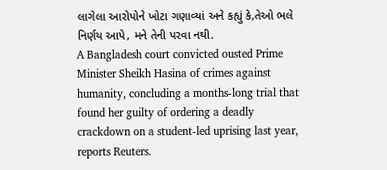લાગેલા આરોપોને ખોટા ગણાવ્યાં અને કહ્યું કે,તેઓ ભલે નિર્ણય આપે, મને તેની પરવા નથી.
A Bangladesh court convicted ousted Prime Minister Sheikh Hasina of crimes against humanity, concluding a months-long trial that found her guilty of ordering a deadly crackdown on a student-led uprising last year, reports Reuters.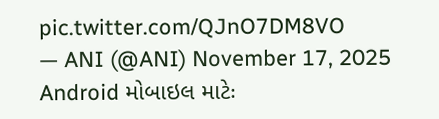pic.twitter.com/QJnO7DM8VO
— ANI (@ANI) November 17, 2025
Android મોબાઇલ માટેઃ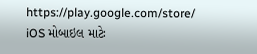https://play.google.com/store/
iOS મોબાઇલ માટેઃ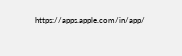https://apps.apple.com/in/app/